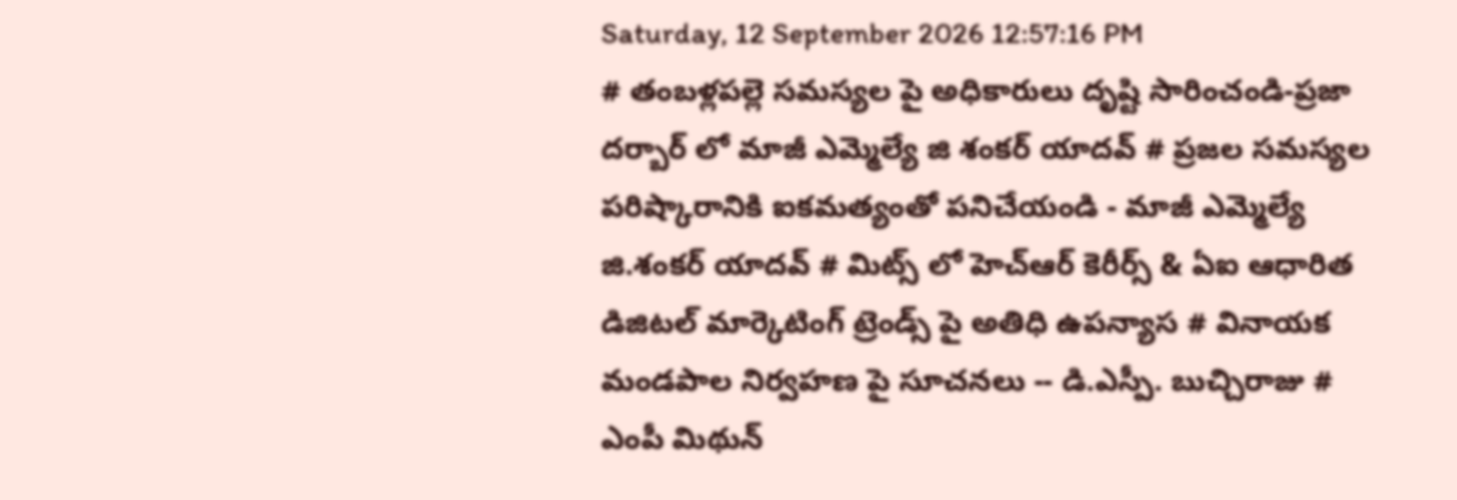Saturday, 12 September 2026 12:57:16 PM
# తంబళ్లపల్లె సమస్యల పై అధికారులు దృష్టి సారించండి-ప్రజా దర్బార్ లో మాజీ ఎమ్మెల్యే జి శంకర్ యాదవ్ # ప్రజల సమస్యల పరిష్కారానికి ఐకమత్యంతో పనిచేయండి - మాజీ ఎమ్మెల్యే జి.శంకర్ యాదవ్ # మిట్స్ లో హెచ్‌ఆర్ కెరీర్స్ & ఏఐ ఆధారిత డిజిటల్ మార్కెటింగ్ ట్రెండ్స్ పై అతిధి ఉపన్యాస # వినాయక మండపాల నిర్వహణ పై సూచనలు -- డి.ఎస్పీ. బుచ్చిరాజు # ఎంపీ మిథున్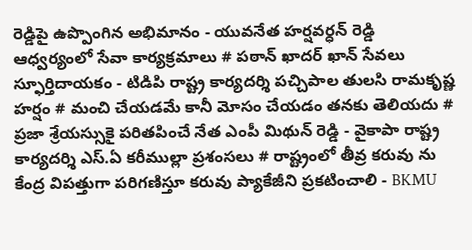రెడ్డిపై ఉప్పొంగిన అభిమానం - యువనేత హర్షవర్ధన్ రెడ్డి ఆధ్వర్యంలో సేవా కార్యక్రమాలు # పఠాన్ ఖాదర్ ఖాన్ సేవలు స్ఫూర్తిదాయకం - టిడిపి రాష్ట్ర కార్యదర్శి పచ్చిపాల తులసి రామకృష్ణ హర్షం # మంచి చేయడమే కానీ మోసం చేయడం తనకు తెలియదు # ప్రజా శ్రేయస్సుకై పరితపించే నేత ఎంపీ మిథున్ రెడ్డి - వైకాపా రాష్ట్ర కార్యదర్శి ఎస్.ఏ కరీముల్లా ప్రశంసలు # రాష్ట్రంలో తీవ్ర కరువు ను కేంద్ర విపత్తుగా పరిగణిస్తూ కరువు ప్యాకేజీని ప్రకటించాలి - BKMU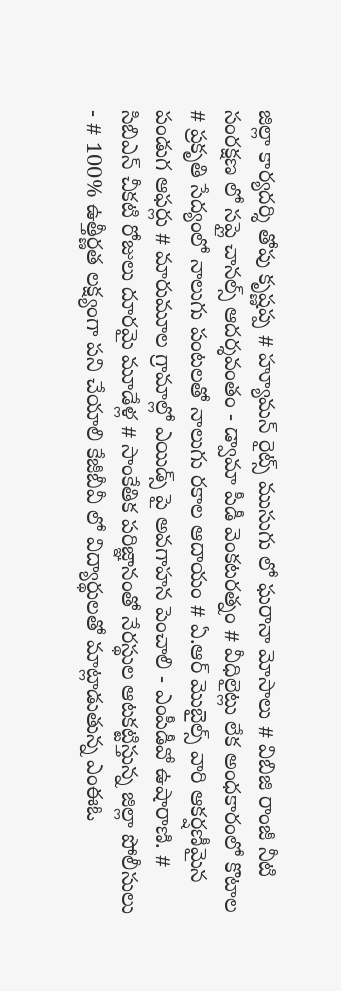జిల్లా కార్యదర్శి తోపు కృష్ణప్ప # హ్యూమన్ రైట్స్ ముసుగు లో ఘరానా మోసాలు # విబిజి రాంజీ నీటి సంరక్షణ లో సప్లై చానల్స్ ఆదర్శవంతం - డ్వామా పీడీ వెంకటరత్నం # వీధిలైట్లు లేక అంధకారంలో కొటాల # ప్రకృతి సేద్యంలో నాలుగు పంటలతో నాలుగు రకాల ఆదాయం # ఏ.ఆర్ మొబైల్స్ వారి ఆకర్షణీమైన పండుగ ఆఫర్లు # మారుమూల గ్రామాల్లో ఎయిడ్స్ పై అవగాహన పెంచాలి - ఎంపీడీవో ఉషారాణి. # సిబిఎన్ చీకటి రోజులు దూరమై మూడేళ్ల # సాంకేతిక పరిజ్ఞానంతో నేరస్థుల ఆటకట్టిస్తున్న జిల్లా పోలీసులు - # 100% ఉత్తీర్ణత లక్ష్యంగా పని చేయాలి కేజీబీవీ లో విద్యార్థులతో మాట్లాడుతున్న ఎంఈఓ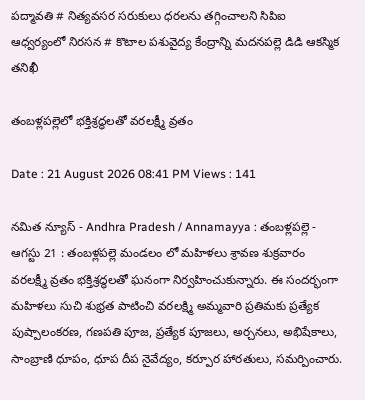పద్మావతి # నిత్యవసర సరుకులు ధరలను తగ్గించాలని సిపిఐ ఆధ్వర్యంలో నిరసన # కొటాల పశువైద్య కేంద్రాన్ని మదనపల్లె డిడి ఆకస్మిక తనిఖీ

తంబళ్లపల్లెలో భక్తిశ్రద్ధలతో వరలక్ష్మీ వ్రతం

Date : 21 August 2026 08:41 PM Views : 141

నమిత న్యూస్ - Andhra Pradesh / Annamayya : తంబళ్లపల్లె - ఆగస్టు 21 : తంబళ్లపల్లె మండలం లో మహిళలు శ్రావణ శుక్రవారం వరలక్ష్మీ వ్రతం భక్తిశ్రద్ధలతో ఘనంగా నిర్వహించుకున్నారు. ఈ సందర్భంగా మహిళలు సుచి శుభ్రత పాటించి వరలక్ష్మి అమ్మవారి ప్రతిమకు ప్రత్యేక పుష్పాలంకరణ, గణపతి పూజ, ప్రత్యేక పూజలు, అర్చనలు, అభిషేకాలు, సాంబ్రాణి ధూపం, ధూప దీప నైవేద్యం, కర్పూర హారతులు, సమర్పించారు.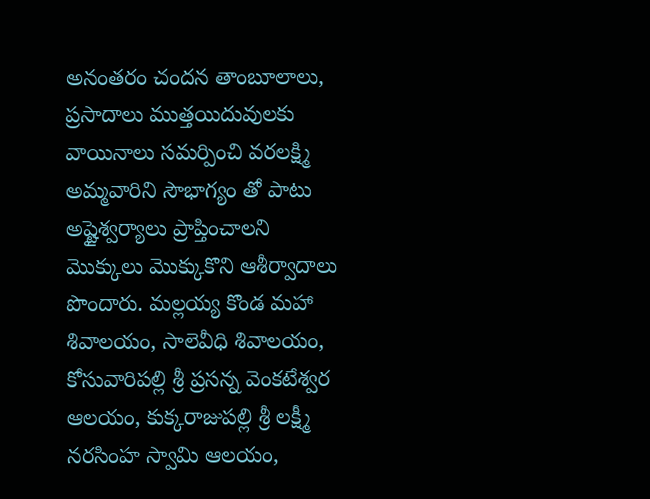అనంతరం చందన తాంబూలాలు, ప్రసాదాలు ముత్తయిదువులకు వాయినాలు సమర్పించి వరలక్ష్మి అమ్మవారిని సౌభాగ్యం తో పాటు అష్టైశ్వర్యాలు ప్రాప్తించాలని మొక్కులు మొక్కుకొని ఆశీర్వాదాలు పొందారు. మల్లయ్య కొండ మహా శివాలయం, సాలెవీధి శివాలయం, కోసువారిపల్లి శ్రీ ప్రసన్న వెంకటేశ్వర ఆలయం, కుక్కరాజుపల్లి శ్రీ లక్ష్మీ నరసింహ స్వామి ఆలయం,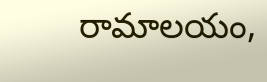రామాలయం,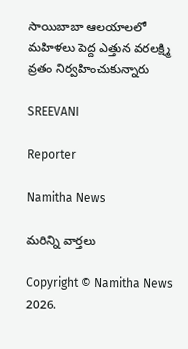సాయిబాబా ఆలయాలలో మహిళలు పెద్ద ఎత్తున వరలక్ష్మి వ్రతం నిర్వహించుకున్నారు

SREEVANI

Reporter

Namitha News

మరిన్ని వార్తలు

Copyright © Namitha News 2026.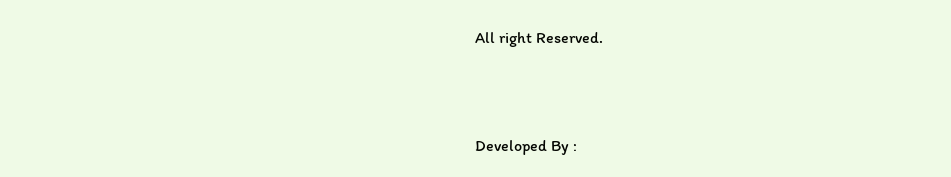All right Reserved.



Developed By :